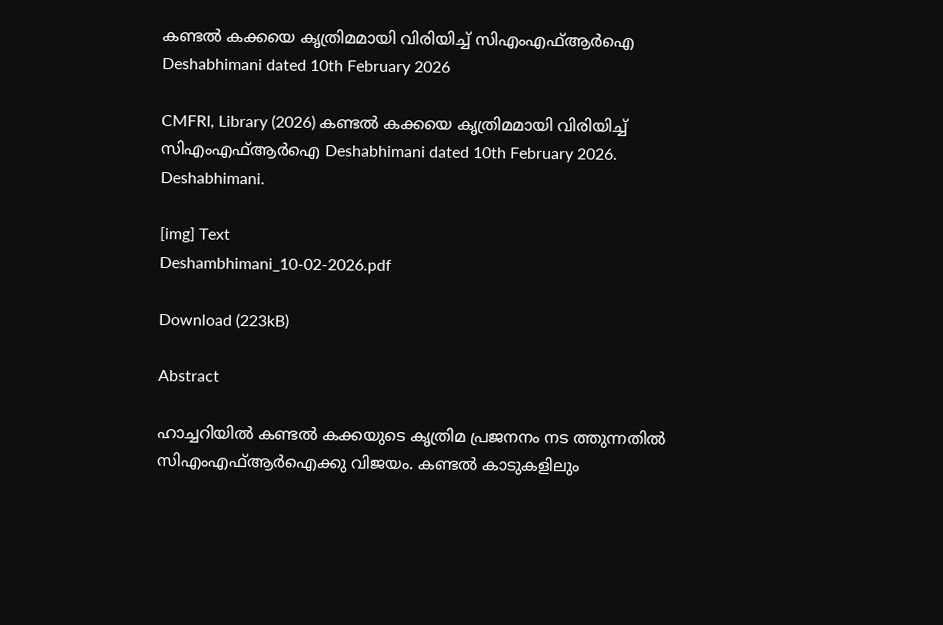കണ്ടൽ കക്കയെ കൃത്രിമമായി വിരിയിച്ച് സിഎംഎഫ്ആർഐ Deshabhimani dated 10th February 2026

CMFRI, Library (2026) കണ്ടൽ കക്കയെ കൃത്രിമമായി വിരിയിച്ച് സിഎംഎഫ്ആർഐ Deshabhimani dated 10th February 2026. Deshabhimani.

[img] Text
Deshambhimani_10-02-2026.pdf

Download (223kB)

Abstract

ഹാച്ചറിയിൽ കണ്ടൽ കക്കയുടെ കൃത്രിമ പ്രജനനം നട ത്തുന്നതിൽ സിഎംഎഫ്ആർഐക്കു വിജയം. കണ്ടൽ കാടുകളിലും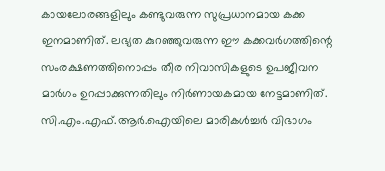കായലോരങ്ങളിലും കണ്ടുവരുന്ന സുപ്രധാനമായ കക്ക ഇനമാണിത്. ലഭ്യത കുറഞ്ഞുവരുന്ന ഈ കക്കവർഗത്തിന്റെ സംരക്ഷണത്തിനൊപ്പം തീര നിവാസികളുടെ ഉപജീവന മാർഗം ഉറപ്പാക്കുന്നതിലും നിർണായകമായ നേട്ടമാണിത്. സി.എം.എഫ്.ആർ.ഐയിലെ മാരികൾച്ചർ വിഭാഗം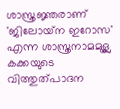ശാസ്ത്രജ്ഞരാണ് 'ജിലോയ്‌ന ഇറോസ' എന്ന ശാസ്ത്രനാമമുള്ല കക്കയുടെ വിത്തുത്പാദന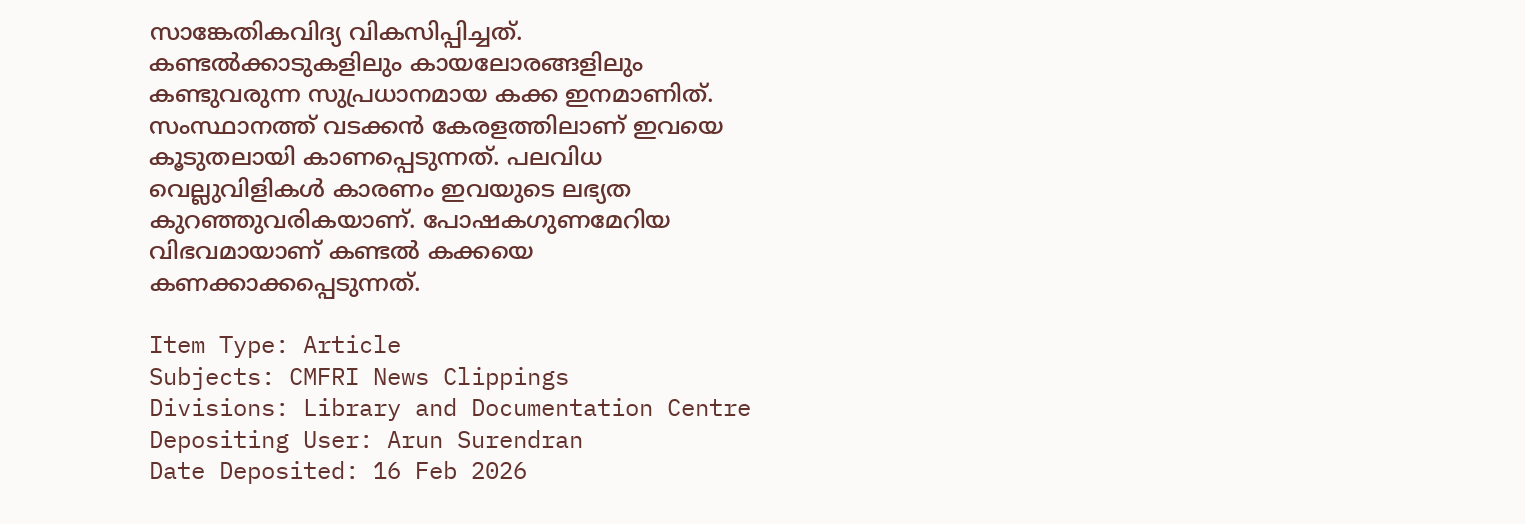സാങ്കേതികവിദ്യ വികസിപ്പിച്ചത്. കണ്ടൽക്കാടുകളിലും കായലോരങ്ങളിലും കണ്ടുവരുന്ന സുപ്രധാനമായ കക്ക ഇനമാണിത്. സംസ്ഥാനത്ത് വടക്കൻ കേരളത്തിലാണ് ഇവയെ കൂടുതലായി കാണപ്പെടുന്നത്. പലവിധ വെല്ലുവിളികൾ കാരണം ഇവയുടെ ലഭ്യത കുറഞ്ഞുവരികയാണ്. പോഷകഗുണമേറിയ വിഭവമായാണ് കണ്ടൽ കക്കയെ കണക്കാക്കപ്പെടുന്നത്.

Item Type: Article
Subjects: CMFRI News Clippings
Divisions: Library and Documentation Centre
Depositing User: Arun Surendran
Date Deposited: 16 Feb 2026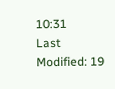10:31
Last Modified: 19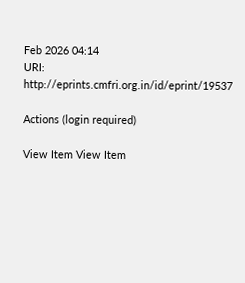Feb 2026 04:14
URI: http://eprints.cmfri.org.in/id/eprint/19537

Actions (login required)

View Item View Item